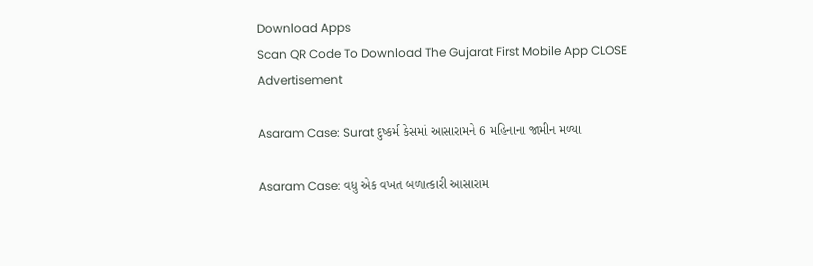Download Apps
Scan QR Code To Download The Gujarat First Mobile App CLOSE
Advertisement

Asaram Case: Surat દુષ્કર્મ કેસમાં આસારામને 6 મહિનાના જામીન મળ્યા

Asaram Case: વધુ એક વખત બળાત્કારી આસારામ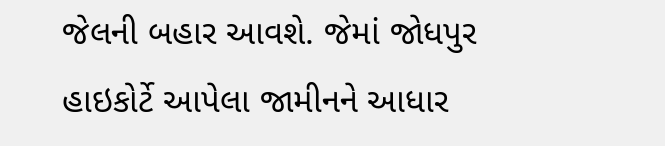જેલની બહાર આવશે. જેમાં જોધપુર હાઇકોર્ટે આપેલા જામીનને આધાર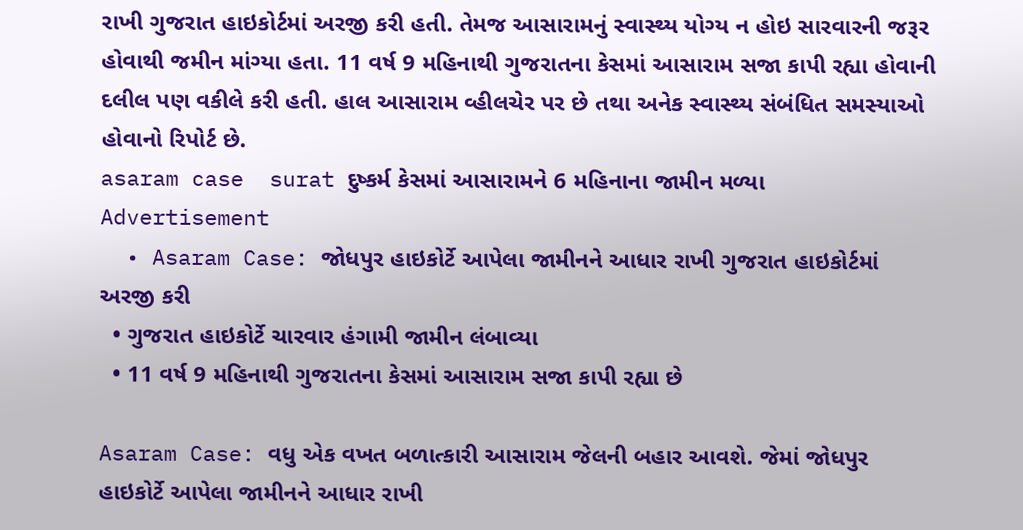રાખી ગુજરાત હાઇકોર્ટમાં અરજી કરી હતી. તેમજ આસારામનું સ્વાસ્થ્ય યોગ્ય ન હોઇ સારવારની જરૂર હોવાથી જમીન માંગ્યા હતા. 11 વર્ષ 9 મહિનાથી ગુજરાતના કેસમાં આસારામ સજા કાપી રહ્યા હોવાની દલીલ પણ વકીલે કરી હતી. હાલ આસારામ વ્હીલચેર પર છે તથા અનેક સ્વાસ્થ્ય સંબંધિત સમસ્યાઓ હોવાનો રિપોર્ટ છે.
asaram case  surat દુષ્કર્મ કેસમાં આસારામને 6 મહિનાના જામીન મળ્યા
Advertisement
  • Asaram Case: જોધપુર હાઇકોર્ટે આપેલા જામીનને આધાર રાખી ગુજરાત હાઇકોર્ટમાં અરજી કરી
  • ગુજરાત હાઇકોર્ટે ચારવાર હંગામી જામીન લંબાવ્યા
  • 11 વર્ષ 9 મહિનાથી ગુજરાતના કેસમાં આસારામ સજા કાપી રહ્યા છે

Asaram Case: વધુ એક વખત બળાત્કારી આસારામ જેલની બહાર આવશે. જેમાં જોધપુર હાઇકોર્ટે આપેલા જામીનને આધાર રાખી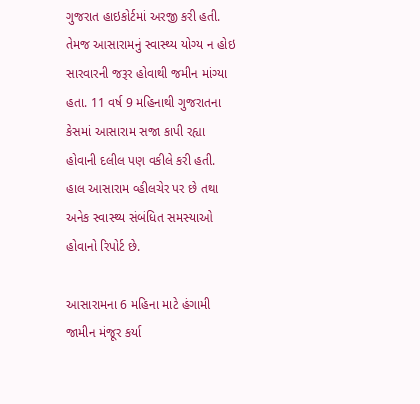ગુજરાત હાઇકોર્ટમાં અરજી કરી હતી. તેમજ આસારામનું સ્વાસ્થ્ય યોગ્ય ન હોઇ સારવારની જરૂર હોવાથી જમીન માંગ્યા હતા. 11 વર્ષ 9 મહિનાથી ગુજરાતના કેસમાં આસારામ સજા કાપી રહ્યા હોવાની દલીલ પણ વકીલે કરી હતી. હાલ આસારામ વ્હીલચેર પર છે તથા અનેક સ્વાસ્થ્ય સંબંધિત સમસ્યાઓ હોવાનો રિપોર્ટ છે.

આસારામના 6 મહિના માટે હંગામી જામીન મંજૂર કર્યા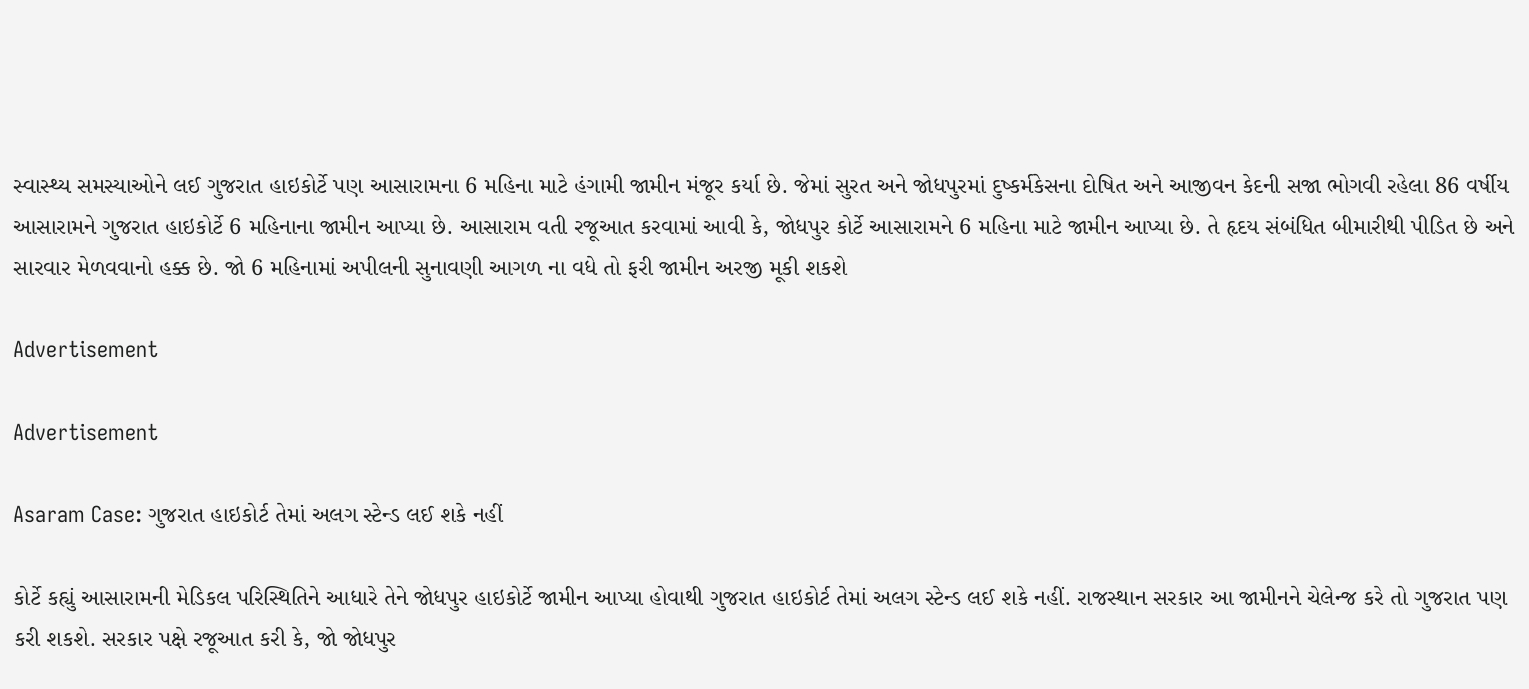સ્વાસ્થ્ય સમસ્યાઓને લઈ ગુજરાત હાઇકોર્ટે પણ આસારામના 6 મહિના માટે હંગામી જામીન મંજૂર કર્યા છે. જેમાં સુરત અને જોધપુરમાં દુષ્કર્મકેસના દોષિત અને આજીવન કેદની સજા ભોગવી રહેલા 86 વર્ષીય આસારામને ગુજરાત હાઇકોર્ટે 6 મહિનાના જામીન આપ્યા છે. આસારામ વતી રજૂઆત કરવામાં આવી કે, જોધપુર કોર્ટે આસારામને 6 મહિના માટે જામીન આપ્યા છે. તે હૃદય સંબંધિત બીમારીથી પીડિત છે અને સારવાર મેળવવાનો હક્ક છે. જો 6 મહિનામાં અપીલની સુનાવણી આગળ ના વધે તો ફરી જામીન અરજી મૂકી શકશે

Advertisement

Advertisement

Asaram Case: ગુજરાત હાઇકોર્ટ તેમાં અલગ સ્ટેન્ડ લઈ શકે નહીં

કોર્ટે કહ્યું આસારામની મેડિકલ પરિસ્થિતિને આધારે તેને જોધપુર હાઇકોર્ટે જામીન આપ્યા હોવાથી ગુજરાત હાઇકોર્ટ તેમાં અલગ સ્ટેન્ડ લઈ શકે નહીં. રાજસ્થાન સરકાર આ જામીનને ચેલેન્જ કરે તો ગુજરાત પણ કરી શકશે. સરકાર પક્ષે રજૂઆત કરી કે, જો જોધપુર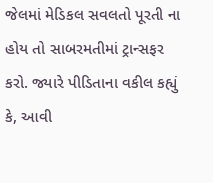જેલમાં મેડિકલ સવલતો પૂરતી ના હોય તો સાબરમતીમાં ટ્રાન્સફર કરો. જ્યારે પીડિતાના વકીલ કહ્યું કે, આવી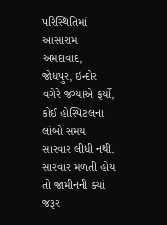પરિસ્થિતિમાં આસારામ અમદાવાદ, જોધપુર, ઇન્દોર વગેરે જગ્યાએ ફર્યો, કોઈ હોસ્પિટલના લાંબો સમય સારવાર લીધી નથી. સારવાર મળતી હોય તો જામીનની ક્યાં જરૂર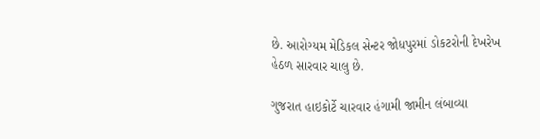છે. આરોગ્યમ મેડિકલ સેન્ટર જોધપુરમાં ડોકટરોની દેખરેખ હેઠળ સારવાર ચાલુ છે.

ગુજરાત હાઇકોર્ટે ચારવાર હંગામી જામીન લંબાવ્યા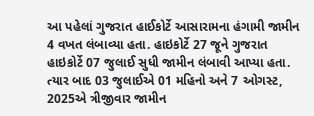આ પહેલાં ગુજરાત હાઈકોર્ટે આસારામના હંગામી જામીન 4 વખત લંબાવ્યા હતા. હાઇકોર્ટે 27 જૂને ગુજરાત હાઇકોર્ટે 07 જુલાઈ સુધી જામીન લંબાવી આપ્યા હતા. ત્યાર બાદ 03 જુલાઈએ 01 મહિનો અને 7 ઓગસ્ટ, 2025એ ત્રીજીવાર જામીન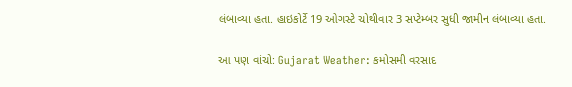લંબાવ્યા હતા. હાઇકોર્ટે 19 ઓગસ્ટે ચોથીવાર 3 સપ્ટેમ્બર સુધી જામીન લંબાવ્યા હતા.

આ પણ વાંચો: Gujarat Weather: કમોસમી વરસાદ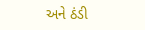અને ઠંડી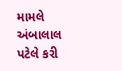મામલે અંબાલાલ પટેલે કરી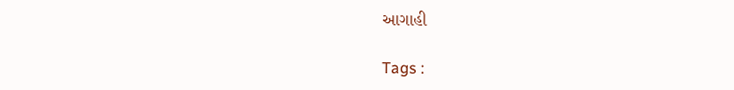આગાહી

Tags :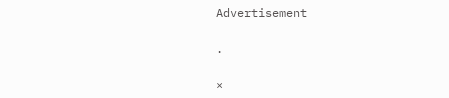Advertisement

.

×